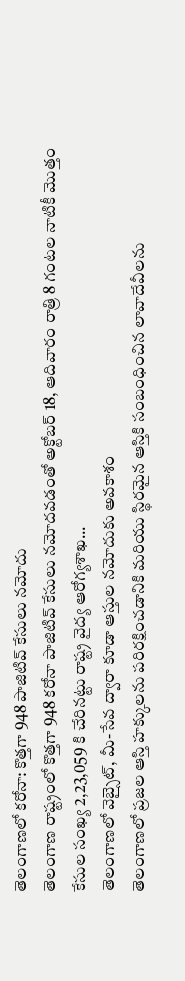తెలంగాణలో కరోనా: కొత్తగా 948 పాజిటివ్ కేసులు నమోదు
తెలంగాణ రాష్ట్రంలో కొత్తగా 948 కరోనా పాజిటివ్ కేసులు నమోదవడంతో అక్టోబర్ 18, ఆదివారం రాత్రి 8 గంటల నాటికీ మొత్తం కేసుల సంఖ్య 2,23,059 కి చేరినట్టు రాష్ట్ర వైద్య ఆరోగ్యశాఖ...
తెలంగాణలో వెబ్సైట్, మీ-సేవ ద్వారా కూడా ఆస్తుల నమోదుకు అవకాశం
తెలంగాణలో ప్రజల ఆస్తి హక్కులను పరిరక్షించడానికి మరియు స్థిరమైన ఆస్తికి సంబంధించిన లావాదేవీలను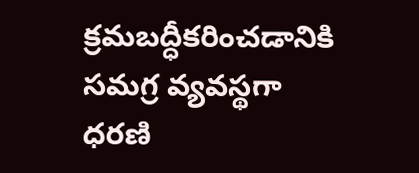క్రమబద్ధీకరించడానికి సమగ్ర వ్యవస్థగా ధరణి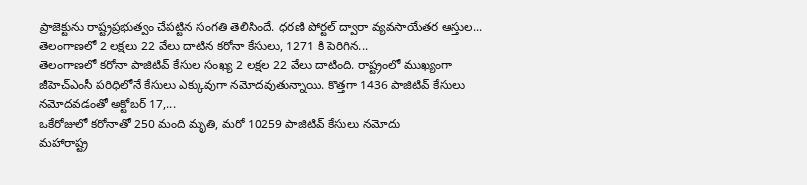ప్రాజెక్టును రాష్ట్రప్రభుత్వం చేపట్టిన సంగతి తెలిసిందే. ధరణి పోర్టల్ ద్వారా వ్యవసాయేతర ఆస్తుల...
తెలంగాణలో 2 లక్షలు 22 వేలు దాటిన కరోనా కేసులు, 1271 కి పెరిగిన...
తెలంగాణలో కరోనా పాజిటివ్ కేసుల సంఖ్య 2 లక్షల 22 వేలు దాటింది. రాష్ట్రంలో ముఖ్యంగా జీహెచ్ఎంసీ పరిధిలోనే కేసులు ఎక్కువుగా నమోదవుతున్నాయి. కొత్తగా 1436 పాజిటివ్ కేసులు నమోదవడంతో అక్టోబర్ 17,...
ఒకేరోజులో కరోనాతో 250 మంది మృతి, మరో 10259 పాజిటివ్ కేసులు నమోదు
మహారాష్ట్ర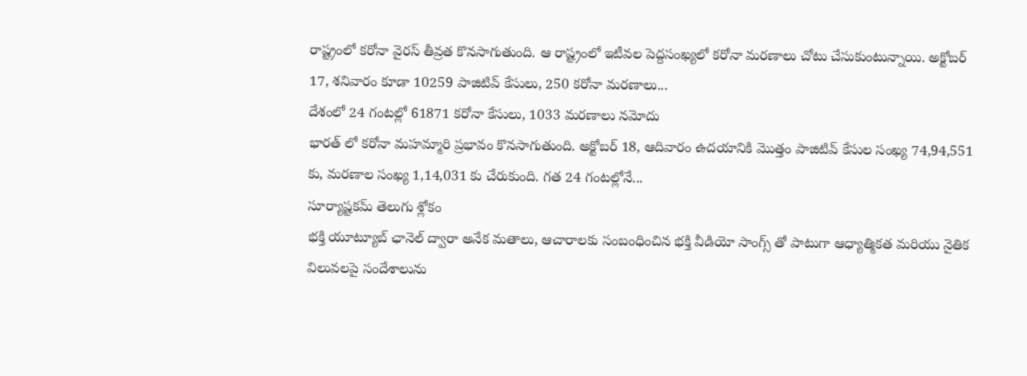రాష్ట్రంలో కరోనా వైరస్ తీవ్రత కొనసాగుతుంది. ఆ రాష్ట్రంలో ఇటీవల పెద్దసంఖ్యలో కరోనా మరణాలు చోటు చేసుకుంటున్నాయి. అక్టోబర్ 17, శనివారం కూడా 10259 పాజిటివ్ కేసులు, 250 కరోనా మరణాలు...
దేశంలో 24 గంటల్లో 61871 కరోనా కేసులు, 1033 మరణాలు నమోదు
భారత్ లో కరోనా మహమ్మారి ప్రభావం కొనసాగుతుంది. అక్టోబర్ 18, ఆదివారం ఉదయానికి మొత్తం పాజిటివ్ కేసుల సంఖ్య 74,94,551 కు, మరణాల సంఖ్య 1,14,031 కు చేరుకుంది. గత 24 గంటల్లోనే...
సూర్యాష్టకమ్ తెలుగు శ్లోకం
భక్తి యూట్యూబ్ ఛానెల్ ద్వారా అనేక మతాలు, ఆచారాలకు సంబంధించిన భక్తి వీడియో సాంగ్స్ తో పాటుగా ఆధ్యాత్మికత మరియు నైతిక విలువలపై సందేశాలును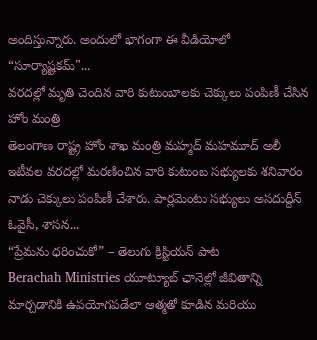అందిస్తున్నారు. అందులో భాగంగా ఈ వీడియోలో “సూర్యాష్టకమ్"...
వరదల్లో మృతి చెందిన వారి కుటుంబాలకు చెక్కులు పంపిణీ చేసిన హోం మంత్రి
తెలంగాణ రాష్ట్ర హోం శాఖ మంత్రి మహ్మద్ మహమూద్ అలీ ఇటీవల వరదల్లో మరణించిన వారి కుటుంబ సభ్యులకు శనివారం నాడు చెక్కులు పంపిణీ చేశారు. పార్లమెంటు సభ్యులు అసదుద్దీన్ ఓవైసీ, శాసన...
“ప్రేమను ధరించుకో” – తెలుగు క్రిస్టియన్ పాట
Berachah Ministries యూట్యూబ్ ఛానెల్లో జీవితాన్ని మార్చడానికి ఉపయోగపడేలా ఆత్మతో కూడిన మరియు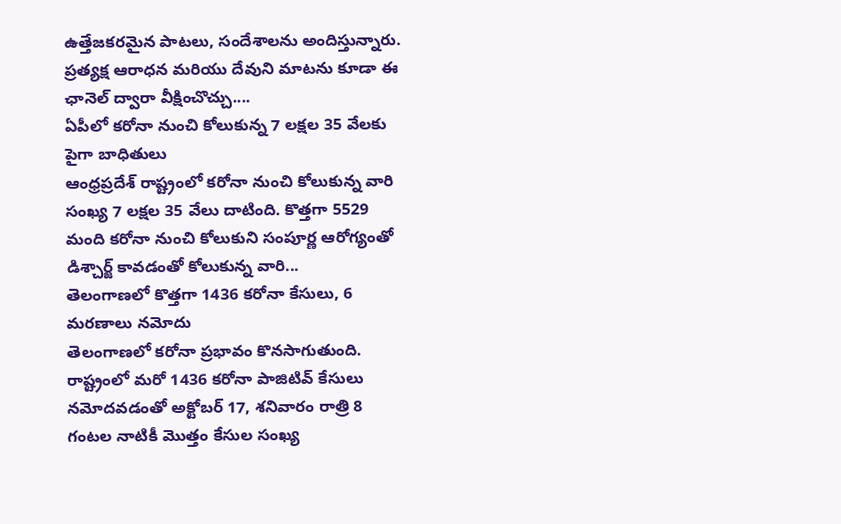ఉత్తేజకరమైన పాటలు, సందేశాలను అందిస్తున్నారు. ప్రత్యక్ష ఆరాధన మరియు దేవుని మాటను కూడా ఈ ఛానెల్ ద్వారా వీక్షించొచ్చు....
ఏపీలో కరోనా నుంచి కోలుకున్న 7 లక్షల 35 వేలకు పైగా బాధితులు
ఆంధ్రప్రదేశ్ రాష్ట్రంలో కరోనా నుంచి కోలుకున్న వారి సంఖ్య 7 లక్షల 35 వేలు దాటింది. కొత్తగా 5529 మంది కరోనా నుంచి కోలుకుని సంపూర్ణ ఆరోగ్యంతో డిశ్చార్జ్ కావడంతో కోలుకున్న వారి...
తెలంగాణలో కొత్తగా 1436 కరోనా కేసులు, 6 మరణాలు నమోదు
తెలంగాణలో కరోనా ప్రభావం కొనసాగుతుంది. రాష్ట్రంలో మరో 1436 కరోనా పాజిటివ్ కేసులు నమోదవడంతో అక్టోబర్ 17, శనివారం రాత్రి 8 గంటల నాటికీ మొత్తం కేసుల సంఖ్య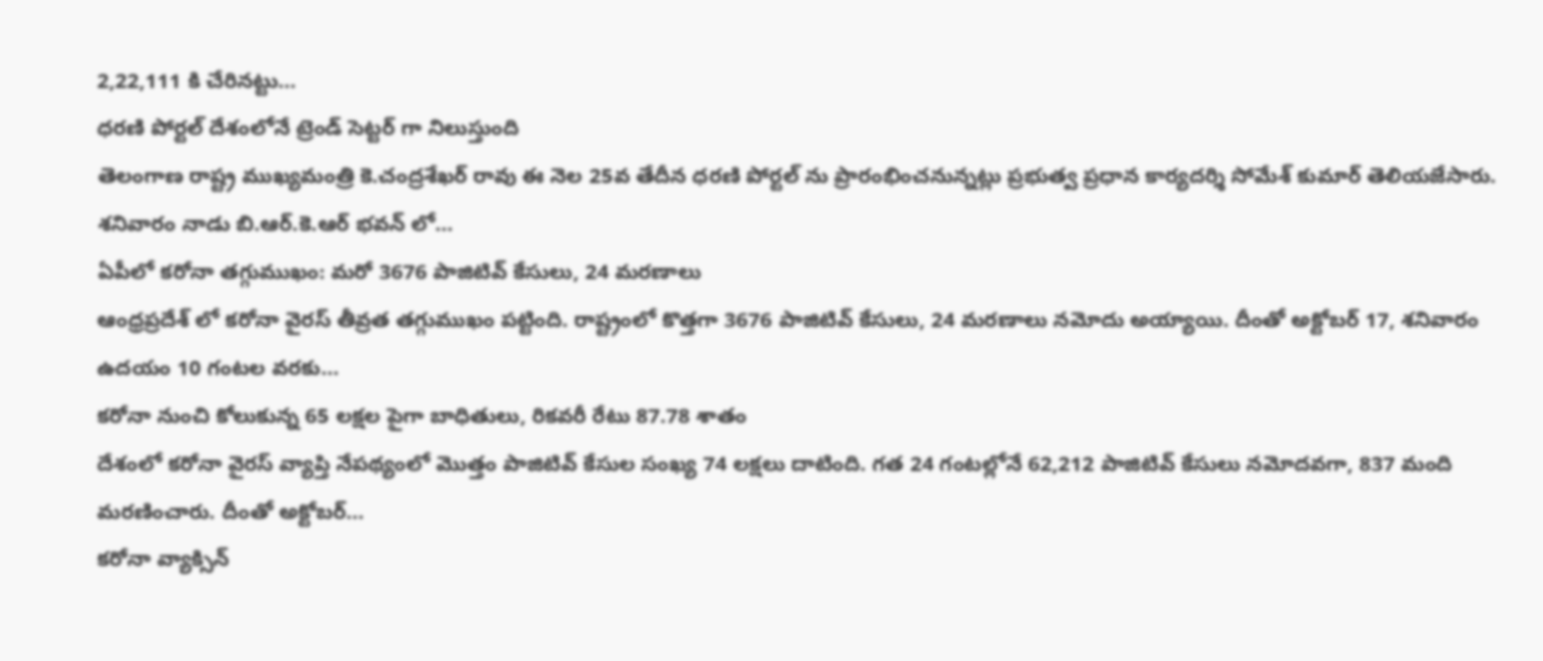2,22,111 కి చేరినట్టు...
ధరణి పోర్టల్ దేశంలోనే ట్రెండ్ సెట్టర్ గా నిలుస్తుంది
తెలంగాణ రాష్ట్ర ముఖ్యమంత్రి కె.చంద్రశేఖర్ రావు ఈ నెల 25వ తేదీన ధరణి పోర్టల్ ను ప్రారంభించనున్నట్లు ప్రభుత్వ ప్రధాన కార్యదర్శి సోమేశ్ కుమార్ తెలియజేసారు. శనివారం నాడు బి.ఆర్.కె.ఆర్ భవన్ లో...
ఏపీలో కరోనా తగ్గుముఖం: మరో 3676 పాజిటివ్ కేసులు, 24 మరణాలు
ఆంధ్రప్రదేశ్ లో కరోనా వైరస్ తీవ్రత తగ్గుముఖం పట్టింది. రాష్ట్రంలో కొత్తగా 3676 పాజిటివ్ కేసులు, 24 మరణాలు నమోదు అయ్యాయి. దీంతో అక్టోబర్ 17, శనివారం ఉదయం 10 గంటల వరకు...
కరోనా నుంచి కోలుకున్న 65 లక్షల పైగా బాధితులు, రికవరీ రేటు 87.78 శాతం
దేశంలో కరోనా వైరస్ వ్యాప్తి నేపథ్యంలో మొత్తం పాజిటివ్ కేసుల సంఖ్య 74 లక్షలు దాటింది. గత 24 గంటల్లోనే 62,212 పాజిటివ్ కేసులు నమోదవగా, 837 మంది మరణించారు. దీంతో అక్టోబర్...
కరోనా వ్యాక్సిన్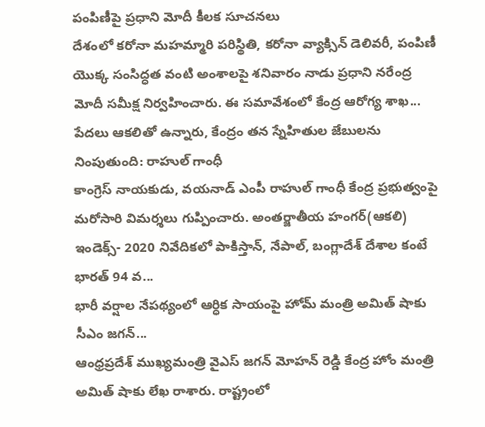పంపిణీపై ప్రధాని మోదీ కీలక సూచనలు
దేశంలో కరోనా మహమ్మారి పరిస్థితి, కరోనా వ్యాక్సిన్ డెలివరీ, పంపిణీ యొక్క సంసిద్ధత వంటి అంశాలపై శనివారం నాడు ప్రధాని నరేంద్ర మోదీ సమీక్ష నిర్వహించారు. ఈ సమావేశంలో కేంద్ర ఆరోగ్య శాఖ...
పేదలు ఆకలితో ఉన్నారు, కేంద్రం తన స్నేహితుల జేబులను నింపుతుంది: రాహుల్ గాంధీ
కాంగ్రెస్ నాయకుడు, వయనాడ్ ఎంపీ రాహుల్ గాంధీ కేంద్ర ప్రభుత్వంపై మరోసారి విమర్శలు గుప్పించారు. అంతర్జాతీయ హంగర్(ఆకలి) ఇండెక్స్- 2020 నివేదికలో పాకిస్తాన్, నేపాల్, బంగ్లాదేశ్ దేశాల కంటే భారత్ 94 వ...
భారీ వర్షాల నేపథ్యంలో ఆర్ధిక సాయంపై హోమ్ మంత్రి అమిత్ షాకు సీఎం జగన్...
ఆంధ్రప్రదేశ్ ముఖ్యమంత్రి వైఎస్ జగన్ మోహన్ రెడ్డి కేంద్ర హోం మంత్రి అమిత్ షాకు లేఖ రాశారు. రాష్ట్రంలో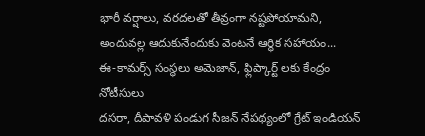భారీ వర్షాలు, వరదలతో తీవ్రంగా నష్టపోయామని, అందువల్ల ఆదుకునేందుకు వెంటనే ఆర్థిక సహాయం...
ఈ-కామర్స్ సంస్థలు అమెజాన్, ఫ్లిప్కార్ట్ లకు కేంద్రం నోటీసులు
దసరా, దీపావళి పండుగ సీజన్ నేపథ్యంలో గ్రేట్ ఇండియన్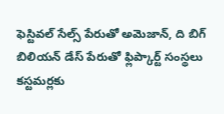ఫెస్టివల్ సేల్స్ పేరుతో అమెజాన్, ది బిగ్ బిలియన్ డేస్ పేరుతో ఫ్లిప్కార్ట్ సంస్థలు కస్టమర్లకు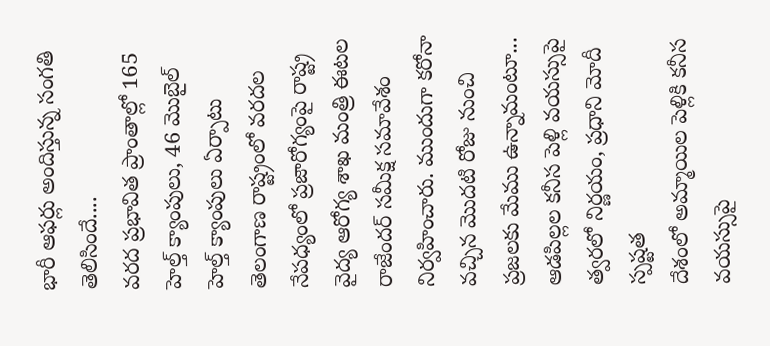భారీ ఆఫర్లు అందిస్తున్న సంగతి తెలిసిందే....
వరద ప్రభావిత ప్రాంతాల్లో 165 హెల్త్ క్యాంపులు, 46 మొబైల్ హెల్త్ క్యాంపులు ఏర్పాటు
తెలంగాణ రాష్ట్రంలో వరదల నేపధ్యంలో ప్రజారోగ్యంపై రాష్ట్ర వైద్య ఆరోగ్య శాఖ మంత్రి ఈటల రాజేందర్ సమీక్ష సమావేశం నిర్వహించారు. ముందుగా కరోనా వచ్చిన మొదటి రోజు నుంచి ప్రజలకు మేము ఉన్నామంటూ...
ఆడపిల్లల కనీస పెళ్లి వయస్సుపై త్వరలో నిర్ణయం, ప్రధాని మోదీ స్పష్టత
దేశంలో అమ్మాయిల పెళ్లికి కనీస వయస్సుపై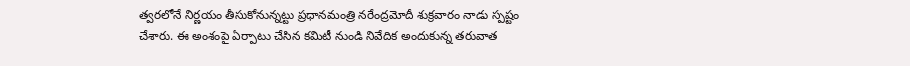త్వరలోనే నిర్ణయం తీసుకోనున్నట్టు ప్రధానమంత్రి నరేంద్రమోదీ శుక్రవారం నాడు స్పష్టం చేశారు. ఈ అంశంపై ఏర్పాటు చేసిన కమిటీ నుండి నివేదిక అందుకున్న తరువాత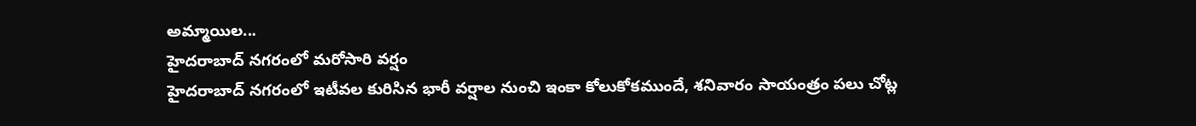అమ్మాయిల...
హైదరాబాద్ నగరంలో మరోసారి వర్షం
హైదరాబాద్ నగరంలో ఇటీవల కురిసిన భారీ వర్షాల నుంచి ఇంకా కోలుకోకముందే, శనివారం సాయంత్రం పలు చోట్ల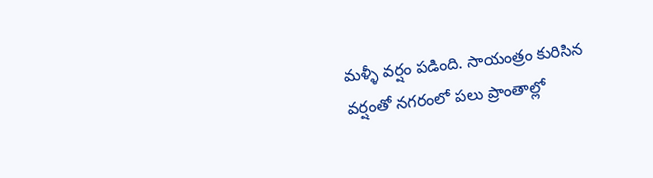మళ్ళీ వర్షం పడింది. సాయంత్రం కురిసిన వర్షంతో నగరంలో పలు ప్రాంతాల్లో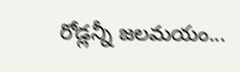రోడ్లన్నీ జలమయం...